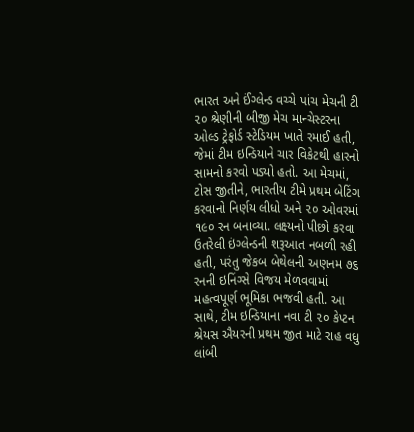ભારત અને ઈંગ્લેન્ડ વચ્ચે પાંચ મેચની ટી ૨૦ શ્રેણીની બીજી મેચ માન્ચેસ્ટરના ઓલ્ડ ટ્રેફોર્ડ સ્ટેડિયમ ખાતે રમાઈ હતી, જેમાં ટીમ ઇન્ડિયાને ચાર વિકેટથી હારનો સામનો કરવો પડ્યો હતો. આ મેચમાં, ટોસ જીતીને, ભારતીય ટીમે પ્રથમ બેટિંગ કરવાનો નિર્ણય લીધો અને ૨૦ ઓવરમાં ૧૯૦ રન બનાવ્યા. લક્ષ્યનો પીછો કરવા ઉતરેલી ઇંગ્લેન્ડની શરૂઆત નબળી રહી હતી, પરંતુ જેકબ બેથેલની અણનમ ૭૬ રનની ઇનિંગ્સે વિજય મેળવવામાં મહત્વપૂર્ણ ભૂમિકા ભજવી હતી. આ સાથે, ટીમ ઇન્ડિયાના નવા ટી ૨૦ કેપ્ટન શ્રેયસ ઐયરની પ્રથમ જીત માટે રાહ વધુ લાંબી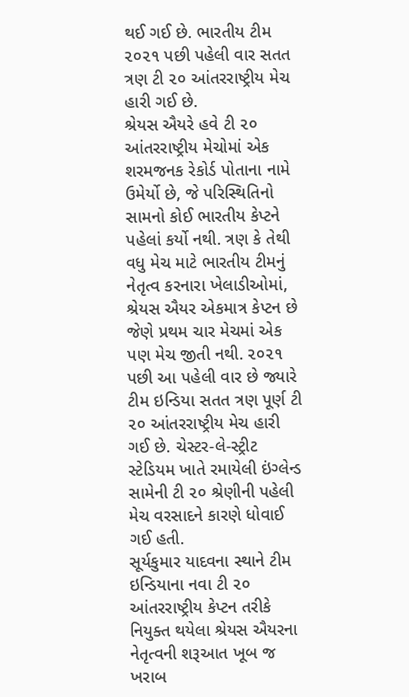થઈ ગઈ છે. ભારતીય ટીમ ૨૦૨૧ પછી પહેલી વાર સતત ત્રણ ટી ૨૦ આંતરરાષ્ટ્રીય મેચ હારી ગઈ છે.
શ્રેયસ ઐયરે હવે ટી ૨૦ આંતરરાષ્ટ્રીય મેચોમાં એક શરમજનક રેકોર્ડ પોતાના નામે ઉમેર્યો છે, જે પરિસ્થિતિનો સામનો કોઈ ભારતીય કેપ્ટને પહેલાં કર્યો નથી. ત્રણ કે તેથી વધુ મેચ માટે ભારતીય ટીમનું નેતૃત્વ કરનારા ખેલાડીઓમાં, શ્રેયસ ઐયર એકમાત્ર કેપ્ટન છે જેણે પ્રથમ ચાર મેચમાં એક પણ મેચ જીતી નથી. ૨૦૨૧ પછી આ પહેલી વાર છે જ્યારે ટીમ ઇન્ડિયા સતત ત્રણ પૂર્ણ ટી ૨૦ આંતરરાષ્ટ્રીય મેચ હારી ગઈ છે. ચેસ્ટર-લે-સ્ટ્રીટ સ્ટેડિયમ ખાતે રમાયેલી ઇંગ્લેન્ડ સામેની ટી ૨૦ શ્રેણીની પહેલી મેચ વરસાદને કારણે ધોવાઈ ગઈ હતી.
સૂર્યકુમાર યાદવના સ્થાને ટીમ ઇન્ડિયાના નવા ટી ૨૦ આંતરરાષ્ટ્રીય કેપ્ટન તરીકે નિયુક્ત થયેલા શ્રેયસ ઐયરના નેતૃત્વની શરૂઆત ખૂબ જ ખરાબ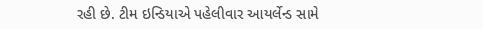રહી છે. ટીમ ઇન્ડિયાએ પહેલીવાર આયર્લેન્ડ સામે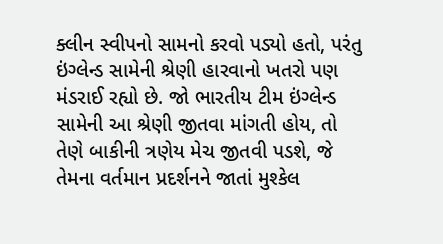ક્લીન સ્વીપનો સામનો કરવો પડ્યો હતો, પરંતુ ઇંગ્લેન્ડ સામેની શ્રેણી હારવાનો ખતરો પણ મંડરાઈ રહ્યો છે. જો ભારતીય ટીમ ઇંગ્લેન્ડ સામેની આ શ્રેણી જીતવા માંગતી હોય, તો તેણે બાકીની ત્રણેય મેચ જીતવી પડશે, જે તેમના વર્તમાન પ્રદર્શનને જાતાં મુશ્કેલ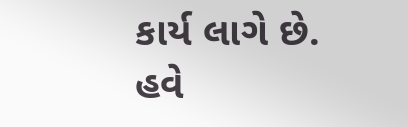કાર્ય લાગે છે. હવે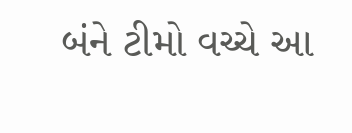બંને ટીમો વચ્ચે આ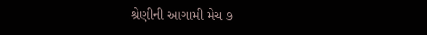શ્રેણીની આગામી મેચ ૭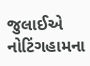જુલાઈએ નોટિંગહામના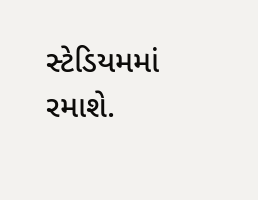સ્ટેડિયમમાં રમાશે.